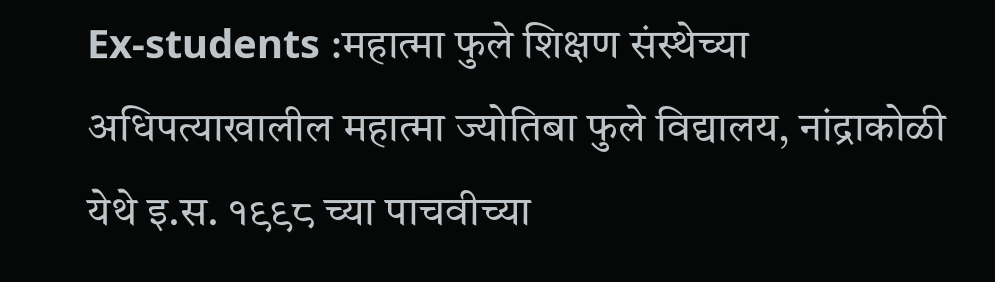Ex-students :महात्मा फुले शिक्षण संस्थेच्या अधिपत्याखालील महात्मा ज्योतिबा फुले विद्यालय, नांद्राकोळी येथे इ.स. १९९८ च्या पाचवीच्या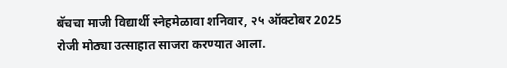बॅचचा माजी विद्यार्थी स्नेहमेळावा शनिवार, २५ ऑक्टोबर 2025 रोजी मोठ्या उत्साहात साजरा करण्यात आला.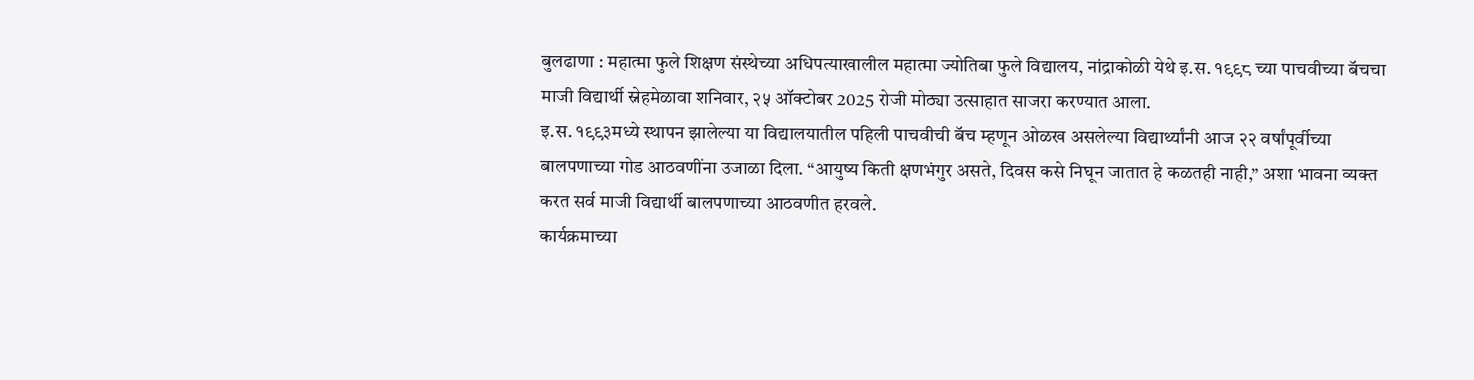बुलढाणा : महात्मा फुले शिक्षण संस्थेच्या अधिपत्याखालील महात्मा ज्योतिबा फुले विद्यालय, नांद्राकोळी येथे इ.स. १९९८ च्या पाचवीच्या बॅचचा माजी विद्यार्थी स्नेहमेळावा शनिवार, २५ ऑक्टोबर 2025 रोजी मोठ्या उत्साहात साजरा करण्यात आला.
इ.स. १९९३मध्ये स्थापन झालेल्या या विद्यालयातील पहिली पाचवीची बॅच म्हणून ओळख असलेल्या विद्यार्थ्यांनी आज २२ वर्षांपूर्वीच्या बालपणाच्या गोड आठवणींना उजाळा दिला. “आयुष्य किती क्षणभंगुर असते, दिवस कसे निघून जातात हे कळतही नाही,” अशा भावना व्यक्त करत सर्व माजी विद्यार्थी बालपणाच्या आठवणीत हरवले.
कार्यक्रमाच्या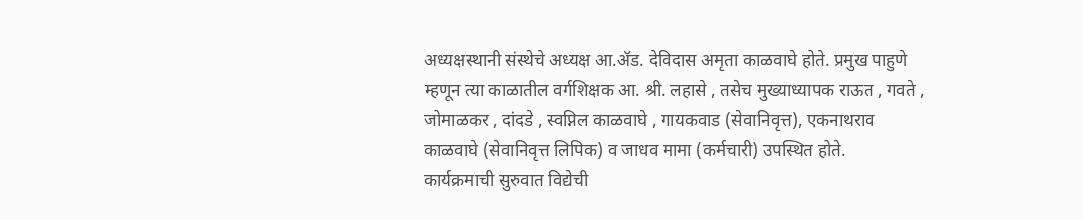अध्यक्षस्थानी संस्थेचे अध्यक्ष आ.ॲड. देविदास अमृता काळवाघे होते. प्रमुख पाहुणे म्हणून त्या काळातील वर्गशिक्षक आ. श्री. लहासे , तसेच मुख्याध्यापक राऊत , गवते , जोमाळकर , दांदडे , स्वप्निल काळवाघे , गायकवाड (सेवानिवृत्त), एकनाथराव काळवाघे (सेवानिवृत्त लिपिक) व जाधव मामा (कर्मचारी) उपस्थित होते.
कार्यक्रमाची सुरुवात विद्येची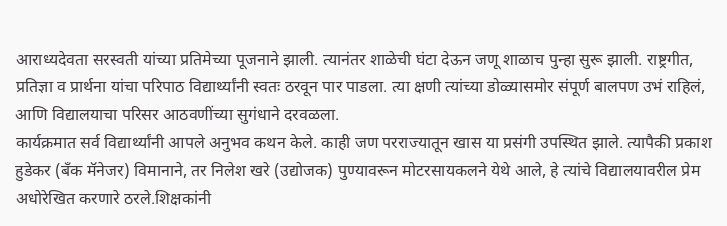आराध्यदेवता सरस्वती यांच्या प्रतिमेच्या पूजनाने झाली. त्यानंतर शाळेची घंटा देऊन जणू शाळाच पुन्हा सुरू झाली. राष्ट्रगीत, प्रतिज्ञा व प्रार्थना यांचा परिपाठ विद्यार्थ्यांनी स्वतः ठरवून पार पाडला. त्या क्षणी त्यांच्या डोळ्यासमोर संपूर्ण बालपण उभं राहिलं, आणि विद्यालयाचा परिसर आठवणींच्या सुगंधाने दरवळला.
कार्यक्रमात सर्व विद्यार्थ्यांनी आपले अनुभव कथन केले. काही जण परराज्यातून खास या प्रसंगी उपस्थित झाले. त्यापैकी प्रकाश हुडेकर (बँक मॅनेजर) विमानाने, तर निलेश खरे (उद्योजक) पुण्यावरून मोटरसायकलने येथे आले, हे त्यांचे विद्यालयावरील प्रेम अधोरेखित करणारे ठरले.शिक्षकांनी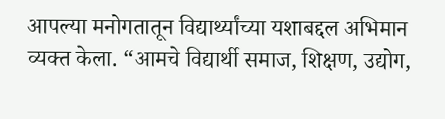आपल्या मनोगतातून विद्यार्थ्यांच्या यशाबद्दल अभिमान व्यक्त केला. “आमचे विद्यार्थी समाज, शिक्षण, उद्योग,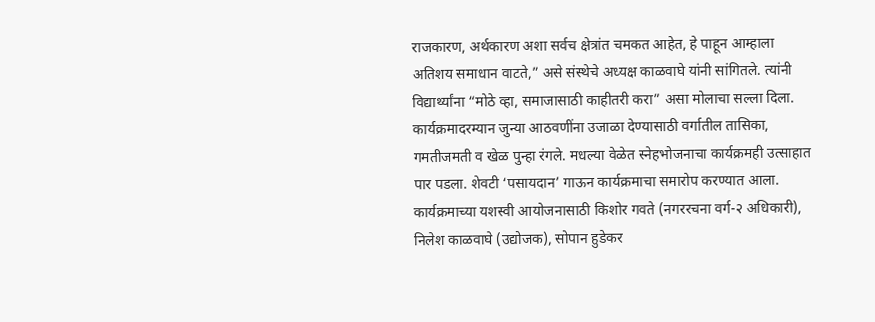राजकारण, अर्थकारण अशा सर्वच क्षेत्रांत चमकत आहेत, हे पाहून आम्हाला अतिशय समाधान वाटते,” असे संस्थेचे अध्यक्ष काळवाघे यांनी सांगितले. त्यांनी विद्यार्थ्यांना “मोठे व्हा, समाजासाठी काहीतरी करा” असा मोलाचा सल्ला दिला.
कार्यक्रमादरम्यान जुन्या आठवणींना उजाळा देण्यासाठी वर्गातील तासिका, गमतीजमती व खेळ पुन्हा रंगले. मधल्या वेळेत स्नेहभोजनाचा कार्यक्रमही उत्साहात पार पडला. शेवटी ‘पसायदान’ गाऊन कार्यक्रमाचा समारोप करण्यात आला.
कार्यक्रमाच्या यशस्वी आयोजनासाठी किशोर गवते (नगररचना वर्ग-२ अधिकारी), निलेश काळवाघे (उद्योजक), सोपान हुडेकर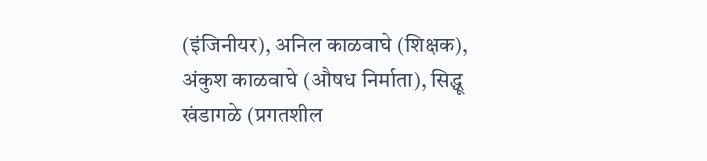(इंजिनीयर), अनिल काळवाघे (शिक्षक), अंकुश काळवाघे (औषध निर्माता), सिद्धू खंडागळे (प्रगतशील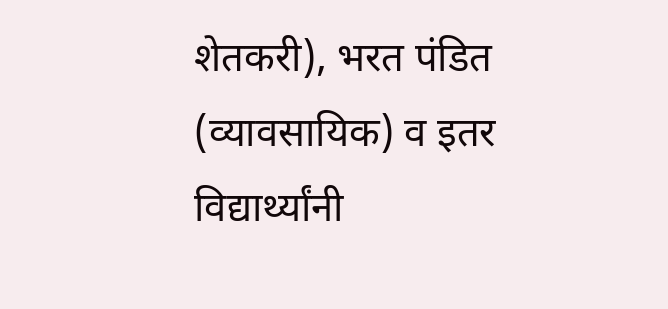शेतकरी), भरत पंडित (व्यावसायिक) व इतर विद्यार्थ्यांनी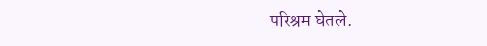परिश्रम घेतले.